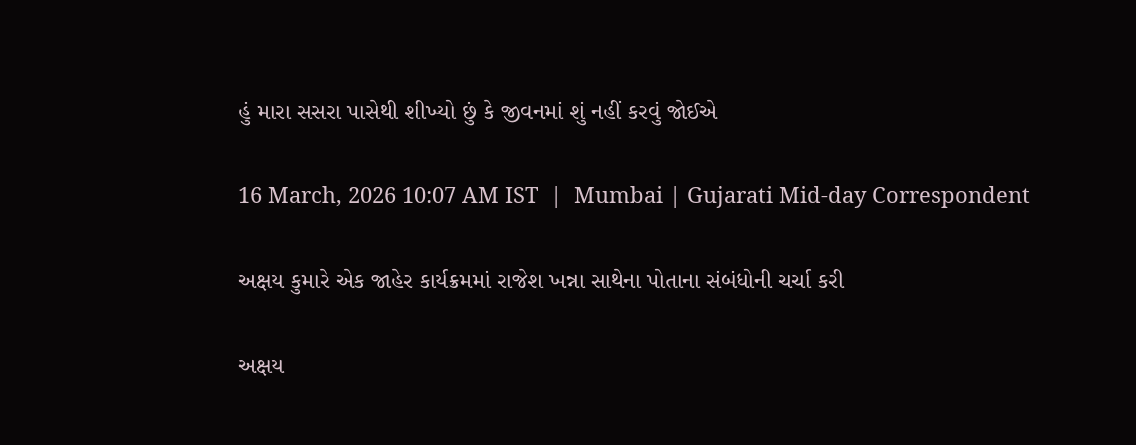હું મારા સસરા પાસેથી શીખ્યો છું કે જીવનમાં શું નહીં કરવું જોઈએ

16 March, 2026 10:07 AM IST  |  Mumbai | Gujarati Mid-day Correspondent

અક્ષય કુમારે એક જાહેર કાર્યક્રમમાં રાજેશ ખન્ના સાથેના પોતાના સંબંધોની ચર્ચા કરી

અક્ષય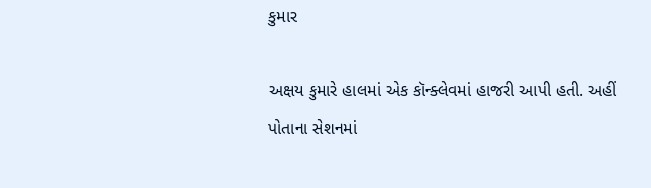કુમાર

અક્ષય કુમારે હાલમાં એક કૉન્ક્લેવમાં હાજરી આપી હતી. અહીં પોતાના સેશનમાં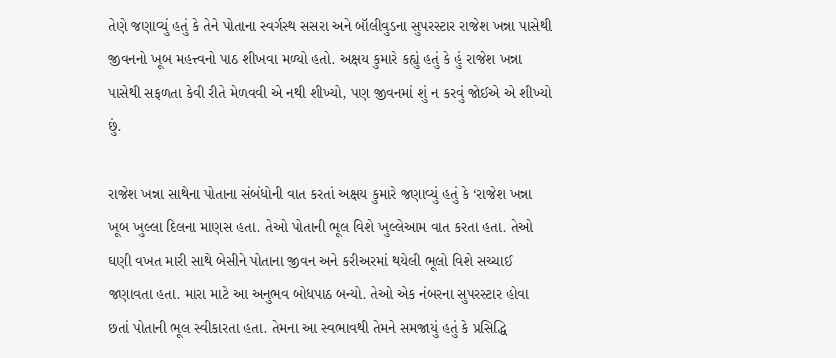તેણે જણાવ્યું હતું કે તેને પોતાના સ્વર્ગસ્થ સસરા અને બૉલીવુડના સુપરસ્ટાર રાજેશ ખન્ના પાસેથી જીવનનો ખૂબ મહત્ત્વનો પાઠ શીખવા મળ્યો હતો. અક્ષય કુમારે કહ્યું હતું કે હું રાજેશ ખન્ના પાસેથી સફળતા કેવી રીતે મેળવવી એ નથી શીખ્યો, પણ જીવનમાં શું ન કરવું જોઈએ એ શીખ્યો છું.

રાજેશ ખન્ના સાથેના પોતાના સંબંધોની વાત કરતાં અક્ષય કુમારે જણાવ્યું હતું કે ‘રાજેશ ખન્ના ખૂબ ખુલ્લા દિલના માણસ હતા. તેઓ પોતાની ભૂલ વિશે ખુલ્લેઆમ વાત કરતા હતા. તેઓ ઘણી વખત મારી સાથે બેસીને પોતાના જીવન અને કરીઅરમાં થયેલી ભૂલો વિશે સચ્ચાઈ જણાવતા હતા. મારા માટે આ અનુભવ બોધપાઠ બન્યો. તેઓ એક નંબરના સુપરસ્ટાર હોવા છતાં પોતાની ભૂલ સ્વીકારતા હતા. તેમના આ સ્વભાવથી તેમને સમજાયું હતું કે પ્રસિદ્ધિ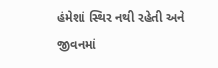હંમેશાં સ્થિર નથી રહેતી અને જીવનમાં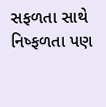સફળતા સાથે નિષ્ફળતા પણ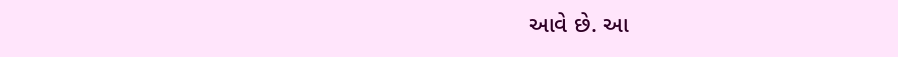આવે છે. આ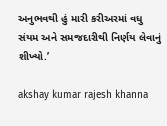અનુભવથી હું મારી કરીઅરમાં વધુ સંયમ અને સમજદારીથી નિર્ણય લેવાનું શીખ્યો.’

akshay kumar rajesh khanna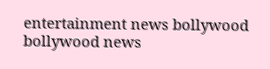entertainment news bollywood bollywood news